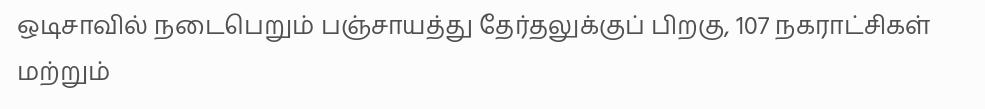ஒடிசாவில் நடைபெறும் பஞ்சாயத்து தேர்தலுக்குப் பிறகு, 107 நகராட்சிகள் மற்றும்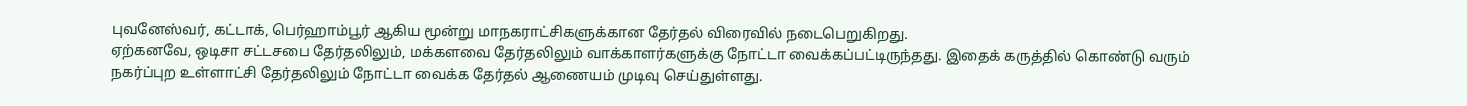புவனேஸ்வர், கட்டாக், பெர்ஹாம்பூர் ஆகிய மூன்று மாநகராட்சிகளுக்கான தேர்தல் விரைவில் நடைபெறுகிறது.
ஏற்கனவே, ஒடிசா சட்டசபை தேர்தலிலும், மக்களவை தேர்தலிலும் வாக்காளர்களுக்கு நோட்டா வைக்கப்பட்டிருந்தது. இதைக் கருத்தில் கொண்டு வரும் நகர்ப்புற உள்ளாட்சி தேர்தலிலும் நோட்டா வைக்க தேர்தல் ஆணையம் முடிவு செய்துள்ளது.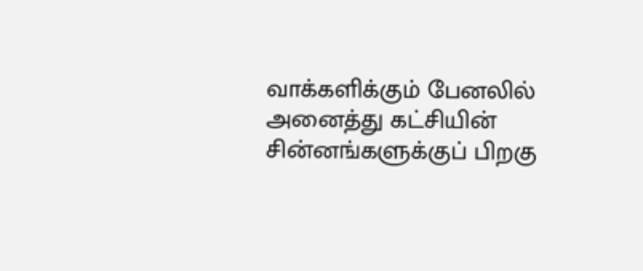வாக்களிக்கும் பேனலில் அனைத்து கட்சியின் சின்னங்களுக்குப் பிறகு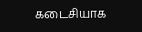கடைசியாக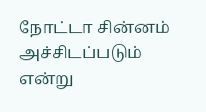நோட்டா சின்னம் அச்சிடப்படும் என்று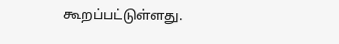கூறப்பட்டுள்ளது.